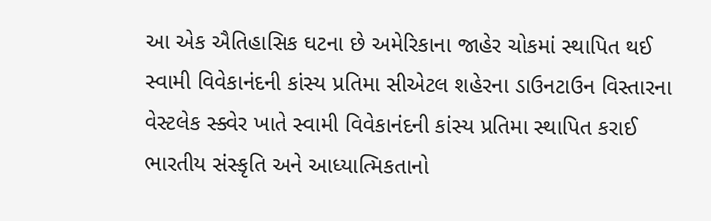આ એક ઐતિહાસિક ઘટના છે અમેરિકાના જાહેર ચોકમાં સ્થાપિત થઈ સ્વામી વિવેકાનંદની કાંસ્ય પ્રતિમા સીએટલ શહેરના ડાઉનટાઉન વિસ્તારના વેસ્ટલેક સ્ક્વેર ખાતે સ્વામી વિવેકાનંદની કાંસ્ય પ્રતિમા સ્થાપિત કરાઈ ભારતીય સંસ્કૃતિ અને આધ્યાત્મિકતાનો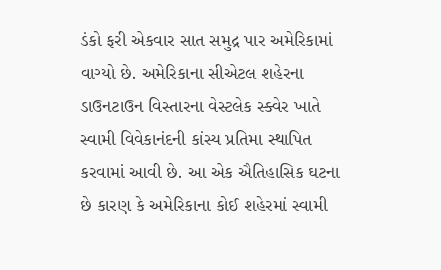ડંકો ફરી એકવાર સાત સમુદ્ર પાર અમેરિકામાં વાગ્યો છે. અમેરિકાના સીએટલ શહેરના ડાઉનટાઉન વિસ્તારના વેસ્ટલેક સ્ક્વેર ખાતે સ્વામી વિવેકાનંદની કાંસ્ય પ્રતિમા સ્થાપિત કરવામાં આવી છે. આ એક ઐતિહાસિક ઘટના છે કારણ કે અમેરિકાના કોઈ શહેરમાં સ્વામી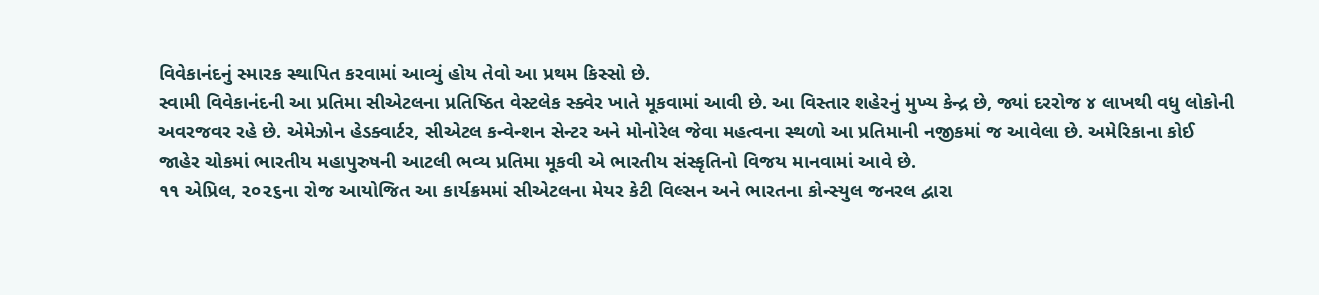વિવેકાનંદનું સ્મારક સ્થાપિત કરવામાં આવ્યું હોય તેવો આ પ્રથમ કિસ્સો છે.
સ્વામી વિવેકાનંદની આ પ્રતિમા સીએટલના પ્રતિષ્ઠિત વેસ્ટલેક સ્ક્વેર ખાતે મૂકવામાં આવી છે. આ વિસ્તાર શહેરનું મુખ્ય કેન્દ્ર છે, જ્યાં દરરોજ ૪ લાખથી વધુ લોકોની અવરજવર રહે છે. એમેઝોન હેડક્વાર્ટર, સીએટલ કન્વેન્શન સેન્ટર અને મોનોરેલ જેવા મહત્વના સ્થળો આ પ્રતિમાની નજીકમાં જ આવેલા છે. અમેરિકાના કોઈ જાહેર ચોકમાં ભારતીય મહાપુરુષની આટલી ભવ્ય પ્રતિમા મૂકવી એ ભારતીય સંસ્કૃતિનો વિજય માનવામાં આવે છે.
૧૧ એપ્રિલ, ૨૦૨૬ના રોજ આયોજિત આ કાર્યક્રમમાં સીએટલના મેયર કેટી વિલ્સન અને ભારતના કોન્સ્યુલ જનરલ દ્વારા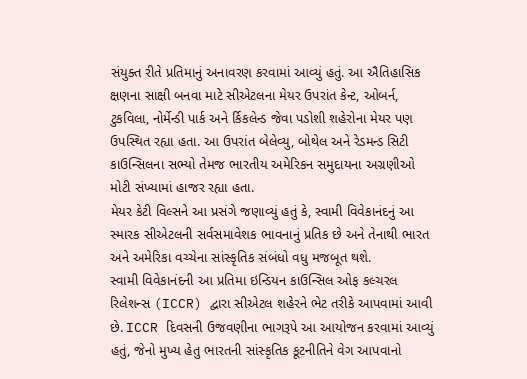સંયુક્ત રીતે પ્રતિમાનું અનાવરણ કરવામાં આવ્યું હતું. આ ઐતિહાસિક ક્ષણના સાક્ષી બનવા માટે સીએટલના મેયર ઉપરાંત કેન્ટ, ઓબર્ન, ટુકવિલા, નોર્મેન્ડી પાર્ક અને ર્કિકલેન્ડ જેવા પડોશી શહેરોના મેયર પણ ઉપસ્થિત રહ્યા હતા. આ ઉપરાંત બેલેવ્યુ, બોથેલ અને રેડમન્ડ સિટી કાઉન્સિલના સભ્યો તેમજ ભારતીય અમેરિકન સમુદાયના અગ્રણીઓ મોટી સંખ્યામાં હાજર રહ્યા હતા.
મેયર કેટી વિલ્સને આ પ્રસંગે જણાવ્યું હતું કે, સ્વામી વિવેકાનંદનું આ સ્મારક સીએટલની સર્વસમાવેશક ભાવનાનું પ્રતિક છે અને તેનાથી ભારત અને અમેરિકા વચ્ચેના સાંસ્કૃતિક સંબંધો વધુ મજબૂત થશે.
સ્વામી વિવેકાનંદની આ પ્રતિમા ઇન્ડિયન કાઉન્સિલ ઓફ કલ્ચરલ રિલેશન્સ (ICCR) દ્વારા સીએટલ શહેરને ભેટ તરીકે આપવામાં આવી છે. ICCR દિવસની ઉજવણીના ભાગરૂપે આ આયોજન કરવામાં આવ્યું હતું, જેનો મુખ્ય હેતુ ભારતની સાંસ્કૃતિક કૂટનીતિને વેગ આપવાનો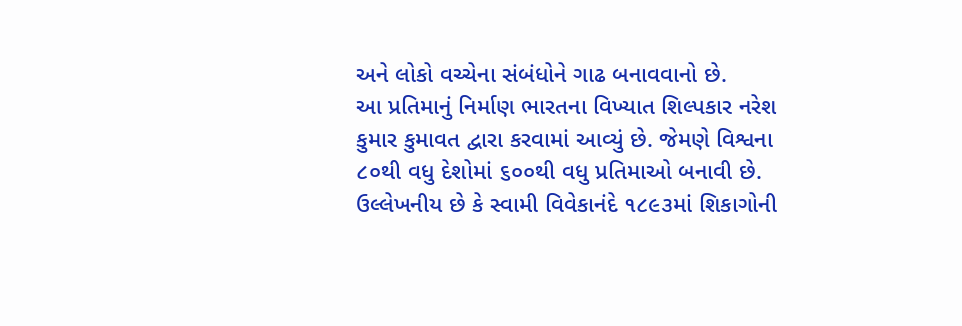અને લોકો વચ્ચેના સંબંધોને ગાઢ બનાવવાનો છે.
આ પ્રતિમાનું નિર્માણ ભારતના વિખ્યાત શિલ્પકાર નરેશ કુમાર કુમાવત દ્વારા કરવામાં આવ્યું છે. જેમણે વિશ્વના ૮૦થી વધુ દેશોમાં ૬૦૦થી વધુ પ્રતિમાઓ બનાવી છે. ઉલ્લેખનીય છે કે સ્વામી વિવેકાનંદે ૧૮૯૩માં શિકાગોની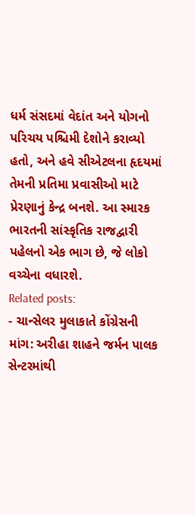ધર્મ સંસદમાં વેદાંત અને યોગનો પરિચય પશ્ચિમી દેશોને કરાવ્યો હતો, અને હવે સીએટલના હૃદયમાં તેમની પ્રતિમા પ્રવાસીઓ માટે પ્રેરણાનું કેન્દ્ર બનશે. આ સ્મારક ભારતની સાંસ્કૃતિક રાજદ્વારી પહેલનો એક ભાગ છે, જે લોકો વચ્ચેના વધારશે.
Related posts:
- ચાન્સેલર મુલાકાતે કોંગ્રેસની માંગ: અરીહા શાહને જર્મન પાલક સેન્ટરમાંથી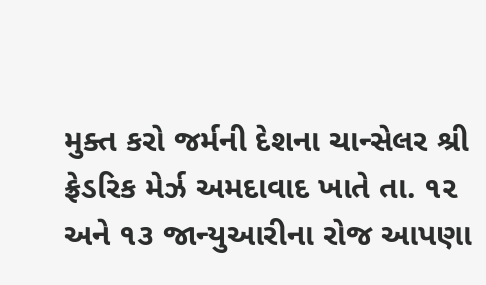મુક્ત કરો જર્મની દેશના ચાન્સેલર શ્રી ફ્રેડરિક મેર્ઝ અમદાવાદ ખાતે તા. ૧૨ અને ૧૩ જાન્યુઆરીના રોજ આપણા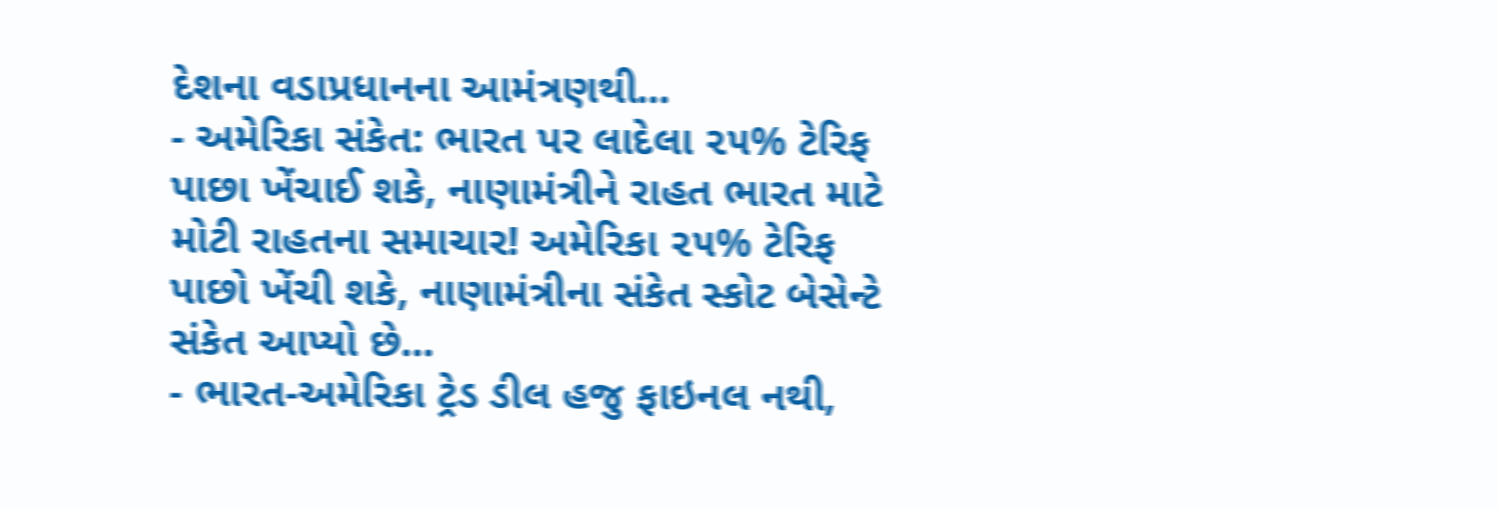દેશના વડાપ્રધાનના આમંત્રણથી...
- અમેરિકા સંકેત: ભારત પર લાદેલા ૨૫% ટેરિફ પાછા ખેંચાઈ શકે, નાણામંત્રીને રાહત ભારત માટે મોટી રાહતના સમાચાર! અમેરિકા ૨૫% ટેરિફ પાછો ખેંચી શકે, નાણામંત્રીના સંકેત સ્કોટ બેસેન્ટે સંકેત આપ્યો છે...
- ભારત-અમેરિકા ટ્રેડ ડીલ હજુ ફાઇનલ નથી,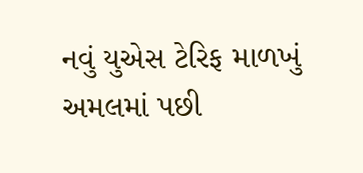નવું યુએસ ટેરિફ માળખું અમલમાં પછી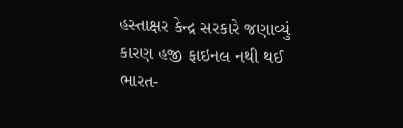હસ્તાક્ષર કેન્દ્ર સરકારે જણાવ્યું કારણ હજી ફાઇનલ નથી થઈ ભારત-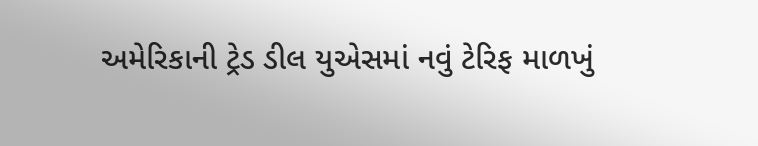અમેરિકાની ટ્રેડ ડીલ યુએસમાં નવું ટેરિફ માળખું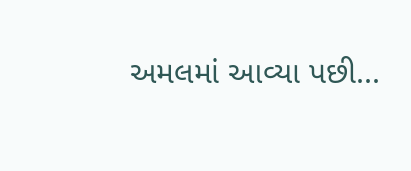અમલમાં આવ્યા પછી...